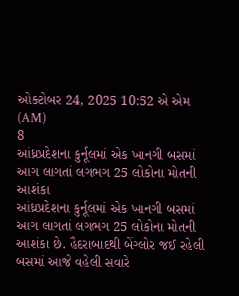ઓક્ટોબર 24, 2025 10:52 એ એમ (AM)
8
આંધ્રપ્રદેશના કુર્નૂલમાં એક ખાનગી બસમાં આગ લાગતાં લગભગ 25 લોકોના મોતની આશંકા
આંધ્રપ્રદેશના કુર્નૂલમાં એક ખાનગી બસમાં આગ લાગતાં લગભગ 25 લોકોના મોતની આશંકા છે. હૈદરાબાદથી બેંગ્લોર જઈ રહેલી બસમાં આજે વહેલી સવારે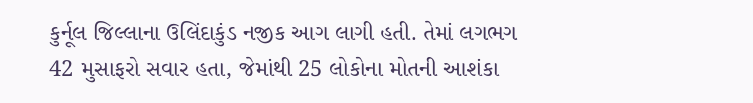કુર્નૂલ જિલ્લાના ઉલિંદાકુંડ નજીક આગ લાગી હતી. તેમાં લગભગ 42 મુસાફરો સવાર હતા, જેમાંથી 25 લોકોના મોતની આશંકા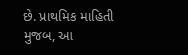છે. પ્રાથમિક માહિતી મુજબ, આ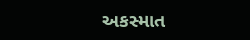અકસ્માત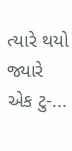ત્યારે થયો જ્યારે એક ટુ-...